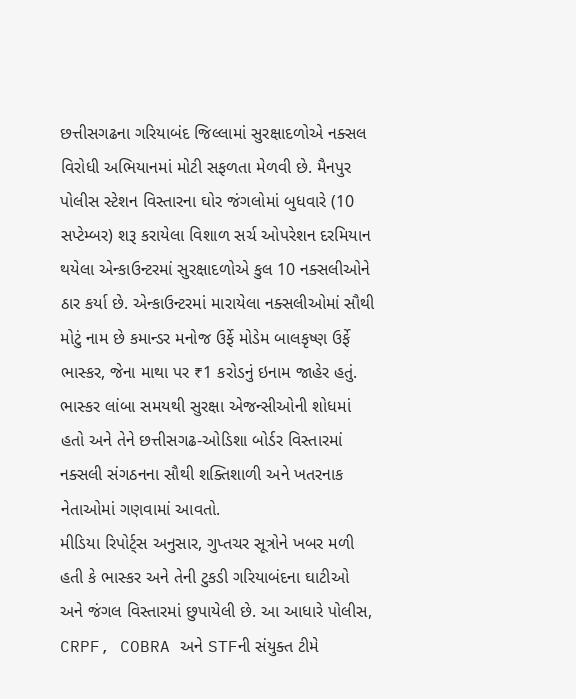છત્તીસગઢના ગરિયાબંદ જિલ્લામાં સુરક્ષાદળોએ નક્સલ વિરોધી અભિયાનમાં મોટી સફળતા મેળવી છે. મૈનપુર પોલીસ સ્ટેશન વિસ્તારના ઘોર જંગલોમાં બુધવારે (10 સપ્ટેમ્બર) શરૂ કરાયેલા વિશાળ સર્ચ ઓપરેશન દરમિયાન થયેલા એન્કાઉન્ટરમાં સુરક્ષાદળોએ કુલ 10 નક્સલીઓને ઠાર કર્યા છે. એન્કાઉન્ટરમાં મારાયેલા નક્સલીઓમાં સૌથી મોટું નામ છે કમાન્ડર મનોજ ઉર્ફે મોડેમ બાલકૃષ્ણ ઉર્ફે ભાસ્કર, જેના માથા પર ₹1 કરોડનું ઇનામ જાહેર હતું. ભાસ્કર લાંબા સમયથી સુરક્ષા એજન્સીઓની શોધમાં હતો અને તેને છત્તીસગઢ-ઓડિશા બોર્ડર વિસ્તારમાં નક્સલી સંગઠનના સૌથી શક્તિશાળી અને ખતરનાક નેતાઓમાં ગણવામાં આવતો.
મીડિયા રિપોર્ટ્સ અનુસાર, ગુપ્તચર સૂત્રોને ખબર મળી હતી કે ભાસ્કર અને તેની ટુકડી ગરિયાબંદના ઘાટીઓ અને જંગલ વિસ્તારમાં છુપાયેલી છે. આ આધારે પોલીસ, CRPF, COBRA અને STFની સંયુક્ત ટીમે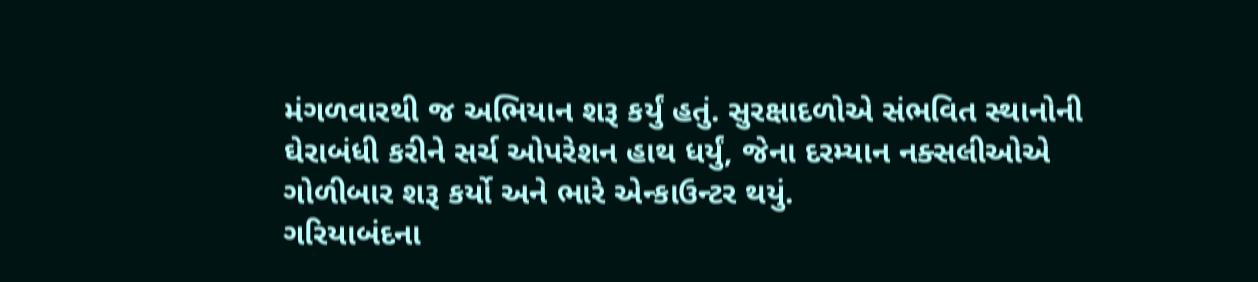મંગળવારથી જ અભિયાન શરૂ કર્યું હતું. સુરક્ષાદળોએ સંભવિત સ્થાનોની ઘેરાબંધી કરીને સર્ચ ઓપરેશન હાથ ધર્યું, જેના દરમ્યાન નક્સલીઓએ ગોળીબાર શરૂ કર્યો અને ભારે એન્કાઉન્ટર થયું.
ગરિયાબંદના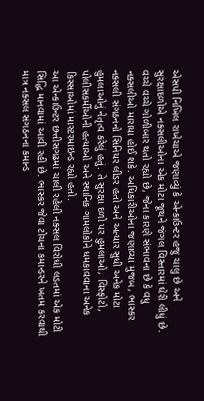એસપી નિખિલ રાખેચાએ જણાવ્યું કે એન્કાઉન્ટર હજુ ચાલુ છે અને સુરક્ષાદળોએ નક્સલીઓના એક મોટા જૂથને જંગલ વિસ્તારમાં ઘેરી લીધું છે. વચ્ચે વચ્ચે ગોળીબાર થતો રહ્યો છે, જેના કારણે સંભાવના છે કે વધુ નક્સલીઓ મારાયા હોઈ શકે. અધિકારીઓના જણાવ્યા મુજબ, ભાસ્કર નક્સલી સંગઠનનો સિનિયર લીડર હતો અને અત્યાર સુધી અનેક મોટા હુમલાઓનું નેતૃત્વ કરેલું હતું. તે સુરક્ષા દળો પર હુમલાઓ, વિસ્ફોટો, પોલીસકર્મીઓની હત્યાઓ અને સ્થાનિક ગામલોકોને ધમકાવવાના અનેક કિસ્સાઓમાં માસ્ટરમાઇન્ડ રહ્યો હતો.
આ એન્કાઉન્ટર છત્તીસગઢમાં ચાલી રહેલી નક્સલ વિરોધી લડતમાં એક મોટી સિદ્ધિ માનવામાં આવી રહી છે. ભાસ્કર જેવા ટોચના કમાન્ડરને ખતમ કરવાથી માત્ર નક્સલ સંગઠનના કમાન્ડ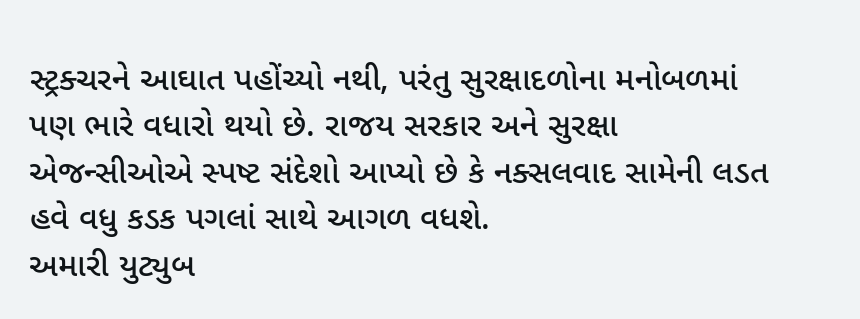સ્ટ્રક્ચરને આઘાત પહોંચ્યો નથી, પરંતુ સુરક્ષાદળોના મનોબળમાં પણ ભારે વધારો થયો છે. રાજય સરકાર અને સુરક્ષા એજન્સીઓએ સ્પષ્ટ સંદેશો આપ્યો છે કે નક્સલવાદ સામેની લડત હવે વધુ કડક પગલાં સાથે આગળ વધશે.
અમારી યુટ્યુબ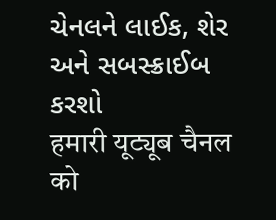ચેનલને લાઈક, શેર અને સબસ્ક્રાઈબ કરશો
हमारी यूट्यूब चैनल को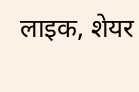लाइक, शेयर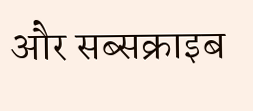और सब्सक्राइब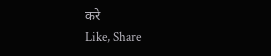करे
Like, Share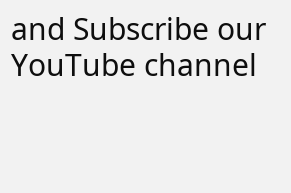and Subscribe our YouTube channel